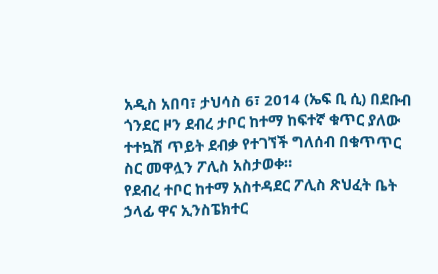አዲስ አበባ፣ ታህሳስ 6፣ 2014 (ኤፍ ቢ ሲ) በደቡብ ጎንደር ዞን ደብረ ታቦር ከተማ ከፍተኛ ቁጥር ያለው ተተኳሽ ጥይት ደብቃ የተገኘች ግለሰብ በቁጥጥር ስር መዋሏን ፖሊስ አስታወቀ።
የደብረ ተቦር ከተማ አስተዳደር ፖሊስ ጽህፈት ቤት ኃላፊ ዋና ኢንስፔክተር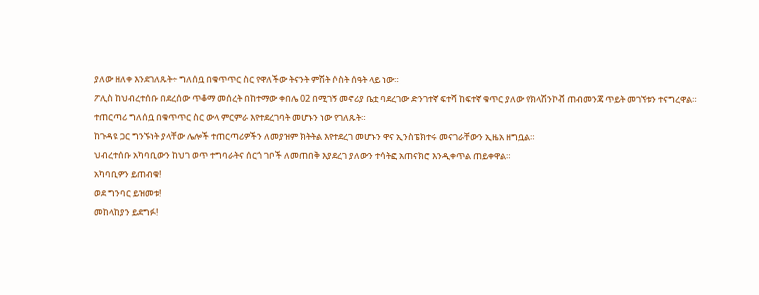ያለው ዘለቀ እንደገለጹት÷ ግለሰቧ በቁጥጥር ስር የዋለችው ትናንት ምሽት ሶስት ሰዓት ላይ ነው።
ፖሊስ ከህብረተሰቡ በደረሰው ጥቆማ መሰረት በከተማው ቀበሌ 02 በሚገኝ መኖሪያ ቤቷ ባደረገው ድንገተኛ ፍተሻ ከፍተኛ ቁጥር ያለው የክላሽንኮቭ ጠብመንጃ ጥይት መገኘቱን ተናግረዋል።
ተጠርጣሪ ግለሰቧ በቁጥጥር ስር ውላ ምርምራ እየተደረገባት መሆኑን ነው የገለጹት።
ከጉዳዩ ጋር ግንኙነት ያላቸው ሌሎች ተጠርጣሪዎችን ለመያዝም ክትትል እየተደረገ መሆኑን ዋና ኢንስፔክተሩ መናገራቸውን ኢዜአ ዘግቧል።
ህብረተሰቡ አካባቢውን ከህገ ወጥ ተግባራትና ሰርጎ ገቦች ለመጠበቅ እያደረገ ያለውን ተሳትፎ አጠናክሮ እንዲቀጥል ጠይቀዋል።
አካባቢዎን ይጠብቁ!
ወደ ግንባር ይዝመቱ!
መከላከያን ይደግፉ!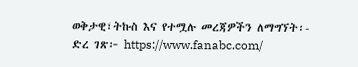ወቅታዊ፣ትኩስ እና የተሟሉ መረጃዎችን ለማግኘት፡-
ድረ ገጽ፦ https://www.fanabc.com/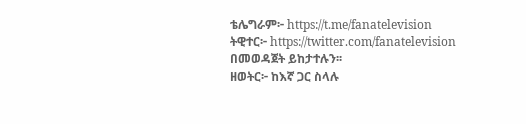ቴሌግራም፦ https://t.me/fanatelevision
ትዊተር፦ https://twitter.com/fanatelevision በመወዳጀት ይከታተሉን፡፡
ዘወትር፦ ከእኛ ጋር ስላሉ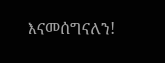እናመሰግናለን!